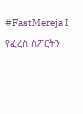#FastMereja I የፈረስ ስፖርትን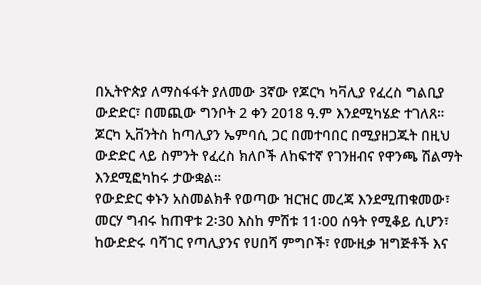በኢትዮጵያ ለማስፋፋት ያለመው 3ኛው የጆርካ ካቫሊያ የፈረስ ግልቢያ ውድድር፣ በመጪው ግንቦት 2 ቀን 2018 ዓ.ም እንደሚካሄድ ተገለጸ። ጆርካ ኢቨንትስ ከጣሊያን ኤምባሲ ጋር በመተባበር በሚያዘጋጁት በዚህ ውድድር ላይ ስምንት የፈረስ ክለቦች ለከፍተኛ የገንዘብና የዋንጫ ሽልማት እንደሚፎካከሩ ታውቋል።
የውድድር ቀኑን አስመልክቶ የወጣው ዝርዝር መረጃ እንደሚጠቁመው፣ መርሃ ግብሩ ከጠዋቱ 2፡30 እስከ ምሽቱ 11፡00 ሰዓት የሚቆይ ሲሆን፣ ከውድድሩ ባሻገር የጣሊያንና የሀበሻ ምግቦች፣ የሙዚቃ ዝግጅቶች እና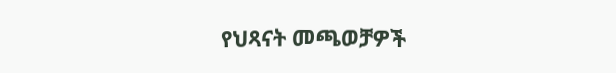የህጻናት መጫወቻዎች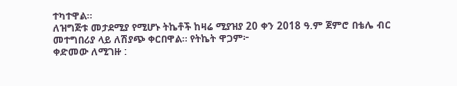ተካተዋል።
ለዝግጅቱ መታደሚያ የሚሆኑ ትኬቶች ከዛሬ ሚያዝያ 20 ቀን 2018 ዓ.ም ጀምሮ በቴሌ ብር መተግበሪያ ላይ ለሽያጭ ቀርበዋል። የትኬት ዋጋም፦
ቀድመው ለሚገዙ :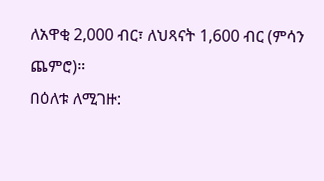ለአዋቂ 2,000 ብር፣ ለህጻናት 1,600 ብር (ምሳን ጨምሮ)።
በዕለቱ ለሚገዙ: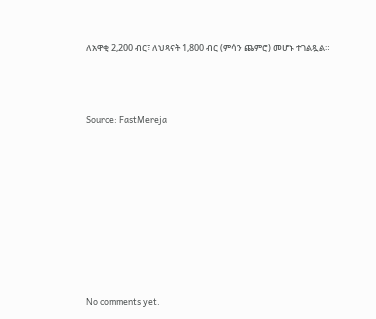ለአዋቂ 2,200 ብር፣ ለህጻናት 1,800 ብር (ምሳን ጨምሮ) መሆኑ ተገልጿል።



Source: FastMereja









No comments yet.